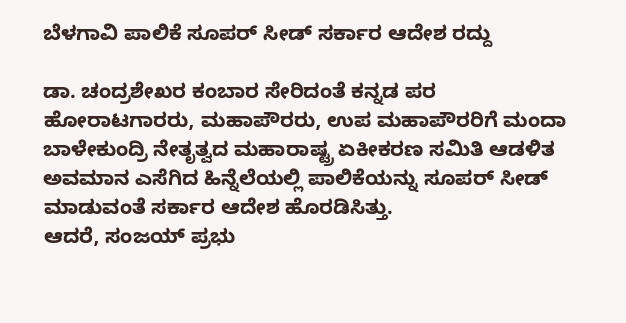ಬೆಳಗಾವಿ ಪಾಲಿಕೆ ಸೂಪರ್ ಸೀಡ್ ಸರ್ಕಾರ ಆದೇಶ ರದ್ದು

ಡಾ. ಚಂದ್ರಶೇಖರ ಕಂಬಾರ ಸೇರಿದಂತೆ ಕನ್ನಡ ಪರ ಹೋರಾಟಗಾರರು, ಮಹಾಪೌರರು, ಉಪ ಮಹಾಪೌರರಿಗೆ ಮಂದಾ ಬಾಳೇಕುಂದ್ರಿ ನೇತೃತ್ವದ ಮಹಾರಾಷ್ಟ್ರ ಏಕೀಕರಣ ಸಮಿತಿ ಆಡಳಿತ ಅವಮಾನ ಎಸೆಗಿದ ಹಿನ್ನೆಲೆಯಲ್ಲಿ ಪಾಲಿಕೆಯನ್ನು ಸೂಪರ್ ಸೀಡ್ ಮಾಡುವಂತೆ ಸರ್ಕಾರ ಆದೇಶ ಹೊರಡಿಸಿತ್ತು.
ಆದರೆ, ಸಂಜಯ್ ಪ್ರಭು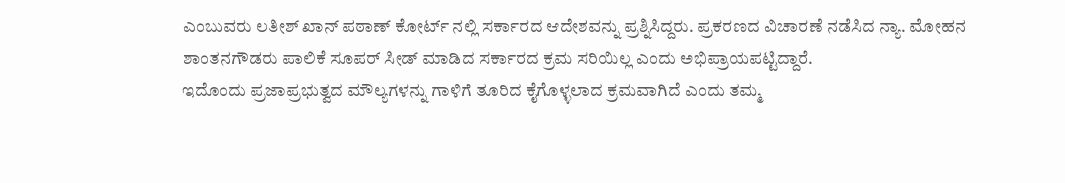ಎಂಬುವರು ಲತೀಶ್ ಖಾನ್ ಪಠಾಣ್ ಕೋರ್ಟ್ ನಲ್ಲಿ ಸರ್ಕಾರದ ಆದೇಶವನ್ನು ಪ್ರಶ್ನಿಸಿದ್ದರು. ಪ್ರಕರಣದ ವಿಚಾರಣೆ ನಡೆಸಿದ ನ್ಯಾ. ಮೋಹನ ಶಾಂತನಗೌಡರು ಪಾಲಿಕೆ ಸೂಪರ್ ಸೀಡ್ ಮಾಡಿದ ಸರ್ಕಾರದ ಕ್ರಮ ಸರಿಯಿಲ್ಲ ಎಂದು ಅಭಿಪ್ರಾಯಪಟ್ಟಿದ್ದಾರೆ.
ಇದೊಂದು ಪ್ರಜಾಪ್ರಭುತ್ವದ ಮೌಲ್ಯಗಳನ್ನು ಗಾಳಿಗೆ ತೂರಿದ ಕೈಗೊಳ್ಳಲಾದ ಕ್ರಮವಾಗಿದೆ ಎಂದು ತಮ್ಮ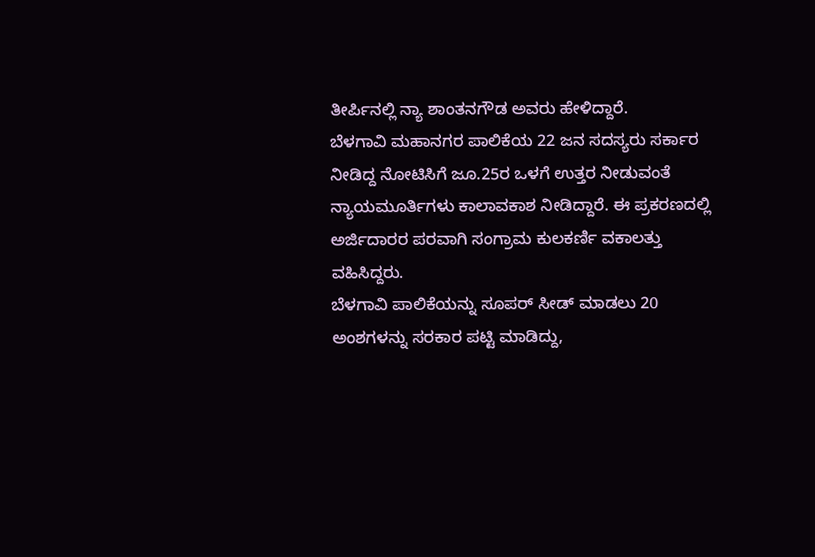ತೀರ್ಪಿನಲ್ಲಿ ನ್ಯಾ ಶಾಂತನಗೌಡ ಅವರು ಹೇಳಿದ್ದಾರೆ.
ಬೆಳಗಾವಿ ಮಹಾನಗರ ಪಾಲಿಕೆಯ 22 ಜನ ಸದಸ್ಯರು ಸರ್ಕಾರ ನೀಡಿದ್ದ ನೋಟಿಸಿಗೆ ಜೂ.25ರ ಒಳಗೆ ಉತ್ತರ ನೀಡುವಂತೆ ನ್ಯಾಯಮೂರ್ತಿಗಳು ಕಾಲಾವಕಾಶ ನೀಡಿದ್ದಾರೆ. ಈ ಪ್ರಕರಣದಲ್ಲಿ ಅರ್ಜಿದಾರರ ಪರವಾಗಿ ಸಂಗ್ರಾಮ ಕುಲಕರ್ಣಿ ವಕಾಲತ್ತು ವಹಿಸಿದ್ದರು.
ಬೆಳಗಾವಿ ಪಾಲಿಕೆಯನ್ನು ಸೂಪರ್ ಸೀಡ್ ಮಾಡಲು 20 ಅಂಶಗಳನ್ನು ಸರಕಾರ ಪಟ್ಟಿ ಮಾಡಿದ್ದು,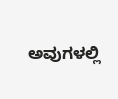ಅವುಗಳಲ್ಲಿ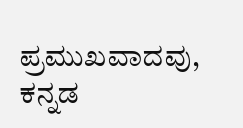ಪ್ರಮುಖವಾದವು, ಕನ್ನಡ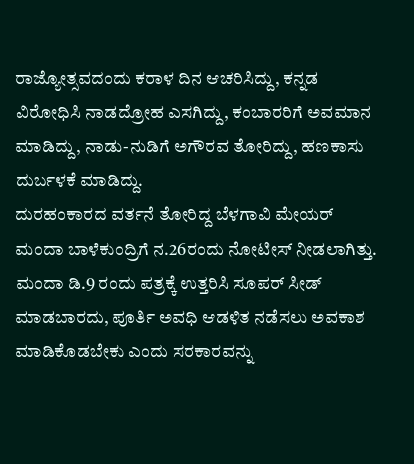ರಾಜ್ಯೋತ್ಸವದಂದು ಕರಾಳ ದಿನ ಆಚರಿಸಿದ್ದು, ಕನ್ನಡ ವಿರೋಧಿಸಿ ನಾಡದ್ರೋಹ ಎಸಗಿದ್ದು, ಕಂಬಾರರಿಗೆ ಅವಮಾನ ಮಾಡಿದ್ದು, ನಾಡು-ನುಡಿಗೆ ಅಗೌರವ ತೋರಿದ್ದು, ಹಣಕಾಸು ದುರ್ಬಳಕೆ ಮಾಡಿದ್ದು.
ದುರಹಂಕಾರದ ವರ್ತನೆ ತೋರಿದ್ದ ಬೆಳಗಾವಿ ಮೇಯರ್ ಮಂದಾ ಬಾಳೆಕುಂದ್ರಿಗೆ ನ.26ರಂದು ನೋಟೀಸ್ ನೀಡಲಾಗಿತ್ತು. ಮಂದಾ ಡಿ.9 ರಂದು ಪತ್ರಕ್ಕೆ ಉತ್ತರಿಸಿ ಸೂಪರ್ ಸೀಡ್ ಮಾಡಬಾರದು, ಪೂರ್ತಿ ಅವಧಿ ಆಡಳಿತ ನಡೆಸಲು ಅವಕಾಶ ಮಾಡಿಕೊಡಬೇಕು ಎಂದು ಸರಕಾರವನ್ನು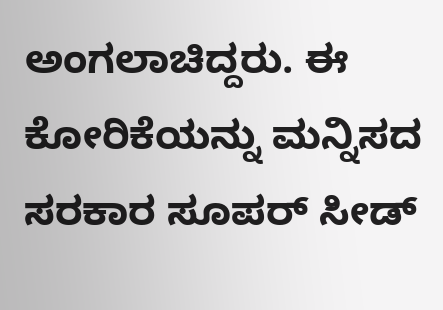ಅಂಗಲಾಚಿದ್ದರು. ಈ ಕೋರಿಕೆಯನ್ನು ಮನ್ನಿಸದ ಸರಕಾರ ಸೂಪರ್ ಸೀಡ್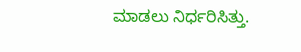ಮಾಡಲು ನಿರ್ಧರಿಸಿತ್ತು.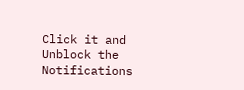Click it and Unblock the Notifications